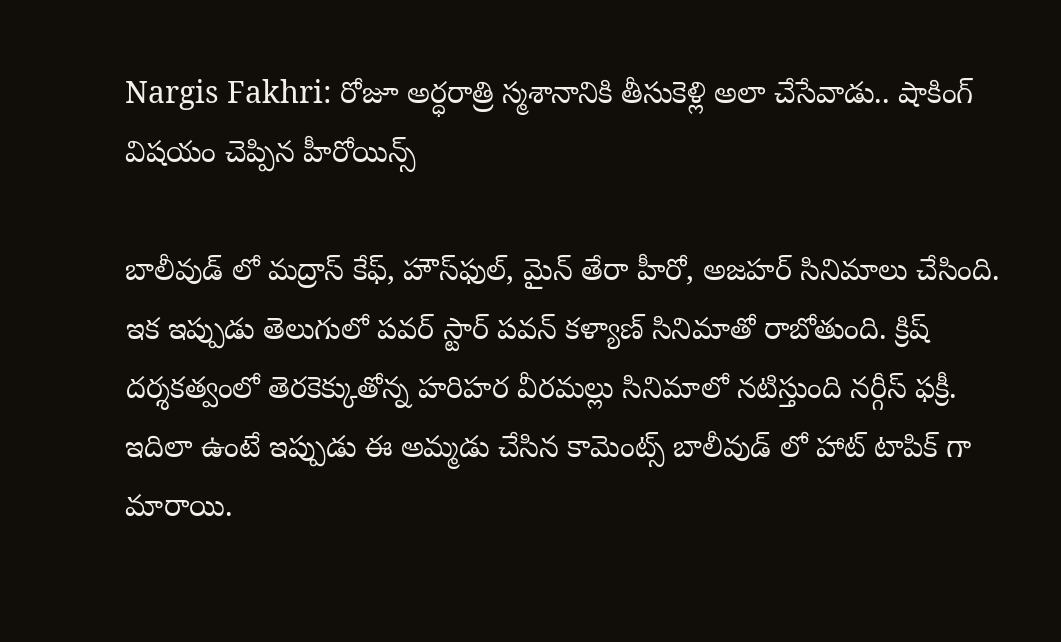Nargis Fakhri: రోజూ అర్ధరాత్రి స్మశానానికి తీసుకెళ్లి అలా చేసేవాడు.. షాకింగ్ విషయం చెప్పిన హీరోయిన్స్

బాలీవుడ్ లో మద్రాస్ కేఫ్, హౌస్‌ఫుల్‌, మైన్ తేరా హీరో, అజహర్ సినిమాలు చేసింది. ఇక ఇప్పుడు తెలుగులో పవర్ స్టార్ పవన్ కళ్యాణ్ సినిమాతో రాబోతుంది. క్రిష్ దర్శకత్వంలో తెరకెక్కుతోన్న హరిహర వీరమల్లు సినిమాలో నటిస్తుంది నర్గీస్ ఫక్రీ. ఇదిలా ఉంటే ఇప్పుడు ఈ అమ్మడు చేసిన కామెంట్స్ బాలీవుడ్ లో హాట్ టాపిక్ గా మారాయి.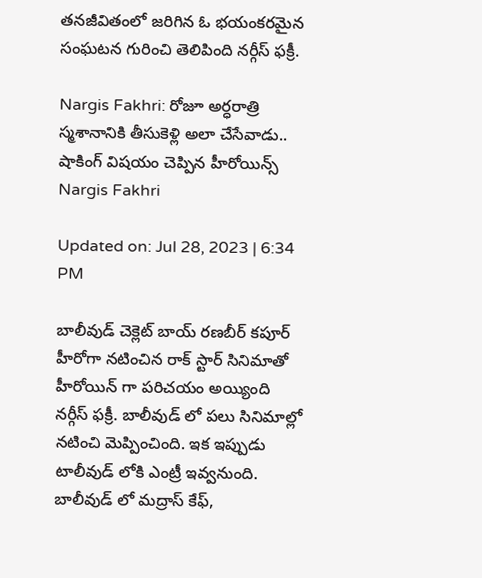తనజీవితంలో జరిగిన ఓ భయంకరమైన సంఘటన గురించి తెలిపింది నర్గీస్ ఫక్రీ.

Nargis Fakhri: రోజూ అర్ధరాత్రి స్మశానానికి తీసుకెళ్లి అలా చేసేవాడు.. షాకింగ్ విషయం చెప్పిన హీరోయిన్స్
Nargis Fakhri

Updated on: Jul 28, 2023 | 6:34 PM

బాలీవుడ్ చెక్లెట్ బాయ్ రణబీర్ కపూర్ హీరోగా నటించిన రాక్ స్టార్ సినిమాతో హీరోయిన్ గా పరిచయం అయ్యింది నర్గీస్ ఫక్రీ. బాలీవుడ్ లో పలు సినిమాల్లో నటించి మెప్పించింది. ఇక ఇప్పుడు టాలీవుడ్ లోకి ఎంట్రీ ఇవ్వనుంది. బాలీవుడ్ లో మద్రాస్ కేఫ్,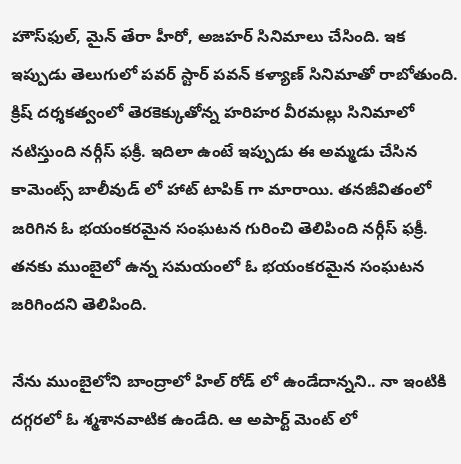హౌస్‌ఫుల్‌, మైన్ తేరా హీరో, అజహర్ సినిమాలు చేసింది. ఇక ఇప్పుడు తెలుగులో పవర్ స్టార్ పవన్ కళ్యాణ్ సినిమాతో రాబోతుంది. క్రిష్ దర్శకత్వంలో తెరకెక్కుతోన్న హరిహర వీరమల్లు సినిమాలో నటిస్తుంది నర్గీస్ ఫక్రీ. ఇదిలా ఉంటే ఇప్పుడు ఈ అమ్మడు చేసిన కామెంట్స్ బాలీవుడ్ లో హాట్ టాపిక్ గా మారాయి. తనజీవితంలో జరిగిన ఓ భయంకరమైన సంఘటన గురించి తెలిపింది నర్గీస్ ఫక్రీ. తనకు ముంబైలో ఉన్న సమయంలో ఓ భయంకరమైన సంఘటన జరిగిందని తెలిపింది.

నేను ముంబైలోని బాంద్రాలో హిల్ రోడ్ లో ఉండేదాన్నని.. నా ఇంటికి దగ్గరలో ఓ శ్మశానవాటిక ఉండేది. ఆ అపార్ట్ మెంట్ లో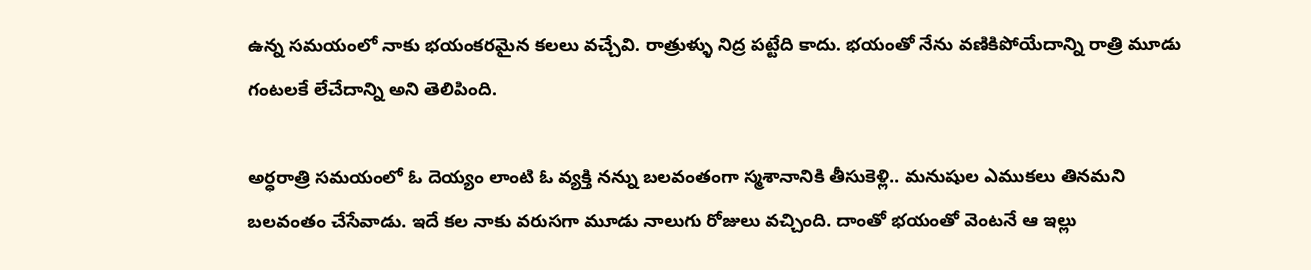ఉన్న సమయంలో నాకు భయంకరమైన కలలు వచ్చేవి. రాత్రుళ్ళు నిద్ర పట్టేది కాదు. భయంతో నేను వణికిపోయేదాన్ని రాత్రి మూడు గంటలకే లేచేదాన్ని అని తెలిపింది.

అర్ధరాత్రి సమయంలో ఓ దెయ్యం లాంటి ఓ వ్యక్తి నన్ను బలవంతంగా స్మశానానికి తీసుకెళ్లి.. మనుషుల ఎముకలు తినమని బలవంతం చేసేవాడు. ఇదే కల నాకు వరుసగా మూడు నాలుగు రోజులు వచ్చింది. దాంతో భయంతో వెంటనే ఆ ఇల్లు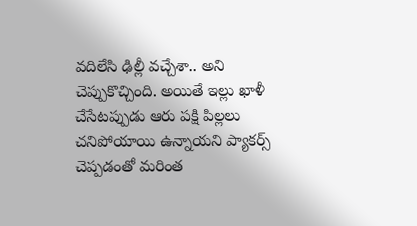వదిలేసి ఢిల్లీ వచ్చేశా.. అని చెప్పుకొచ్చింది. అయితే ఇల్లు ఖాళీ చేసేటప్పుడు ఆరు పక్షి పిల్లలు చనిపోయాయి ఉన్నాయని ప్యాకర్స్ చెప్పడంతో మరింత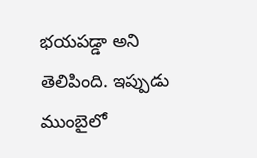భయపడ్డా అని తెలిపింది. ఇప్పుడు ముంబైలో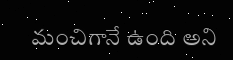మంచిగానే ఉంది అని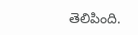తెలిపింది.